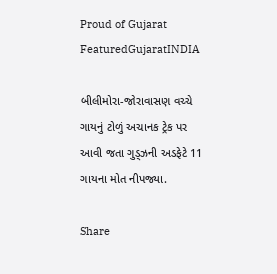Proud of Gujarat
FeaturedGujaratINDIA

બીલીમોરા-જોરાવાસણ વચ્ચે ગાયનું ટોળું અચાનક ટ્રેક પર આવી જતા ગુડ્ઝની અડફેટે 11 ગાયના મોત નીપજ્યા.

Share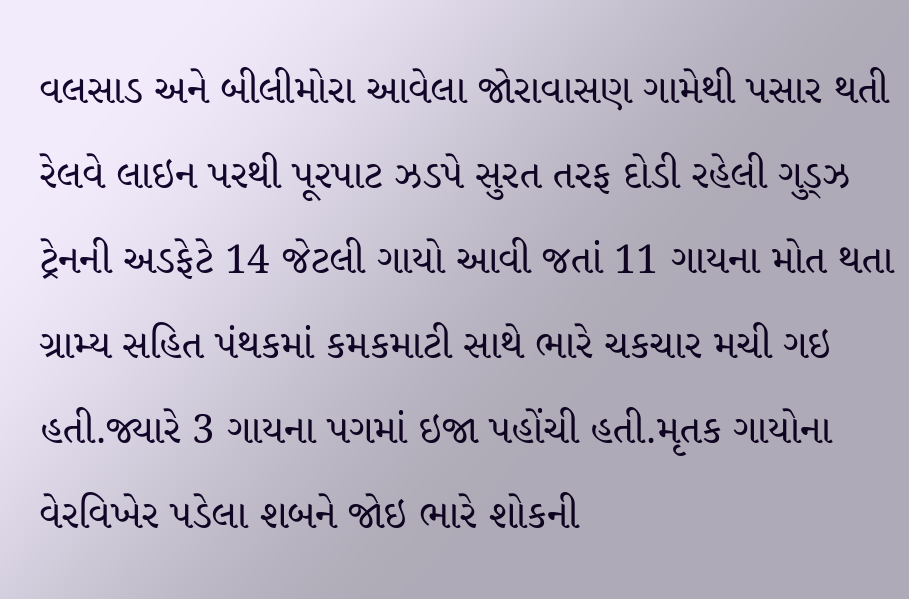વલસાડ અને બીલીમોરા આવેલા જોરાવાસણ ગામેથી પસાર થતી રેલવે લાઇન પરથી પૂરપાટ ઝડપે સુરત તરફ દોડી રહેલી ગુડ્ઝ ટ્રેનની અડફેટે 14 જેટલી ગાયો આવી જતાં 11 ગાયના મોત થતા ગ્રામ્ય સહિત પંથકમાં કમકમાટી સાથે ભારે ચકચાર મચી ગઇ હતી.જ્યારે 3 ગાયના પગમાં ઇજા પહોંચી હતી.મૃતક ગાયોના વેરવિખેર પડેલા શબને જોઇ ભારે શોકની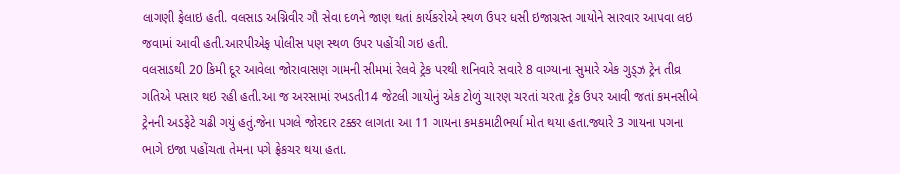લાગણી ફેલાઇ હતી. વલસાડ અગ્નિવીર ગૌ સેવા દળને જાણ થતાં કાર્યકરોએ સ્થળ ઉપર ધસી ઇજાગ્રસ્ત ગાયોને સારવાર આપવા લઇ જવામાં આવી હતી.આરપીએફ પોલીસ પણ સ્થળ ઉપર પહોંચી ગઇ હતી.
વલસાડથી 20 કિમી દૂર આવેલા જોરાવાસણ ગામની સીમમાં રેલવે ટ્રેક પરથી શનિવારે સવારે 8 વાગ્યાના સુમારે એક ગુડ્ઝ ટ્રેન તીવ્ર ગતિએ પસાર થઇ રહી હતી.આ જ અરસામાં રખડતી14 જેટલી ગાયોનું એક ટોળું ચારણ ચરતાં ચરતા ટ્રેક ઉપર આવી જતાં કમનસીબે ટ્રેનની અડફેટે ચઢી ગયું હતું.જેના પગલે જોરદાર ટક્કર લાગતા આ 11 ગાયના કમકમાટીભર્યા મોત થયા હતા.જ્યારે 3 ગાયના પગના ભાગે ઇજા પહોંચતા તેમના પગે ફ્રેકચર થયા હતા.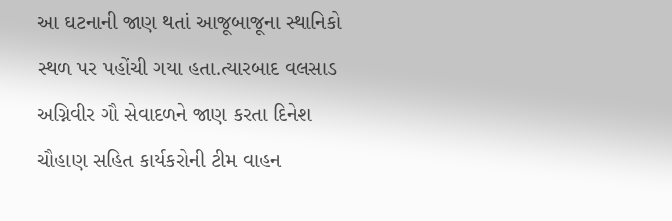આ ઘટનાની જાણ થતાં આજૂબાજૂના સ્થાનિકો સ્થળ પર પહોંચી ગયા હતા.ત્યારબાદ વલસાડ અગ્નિવીર ગૌ સેવાદળને જાણ કરતા દિનેશ ચૌહાણ સહિત કાર્યકરોની ટીમ વાહન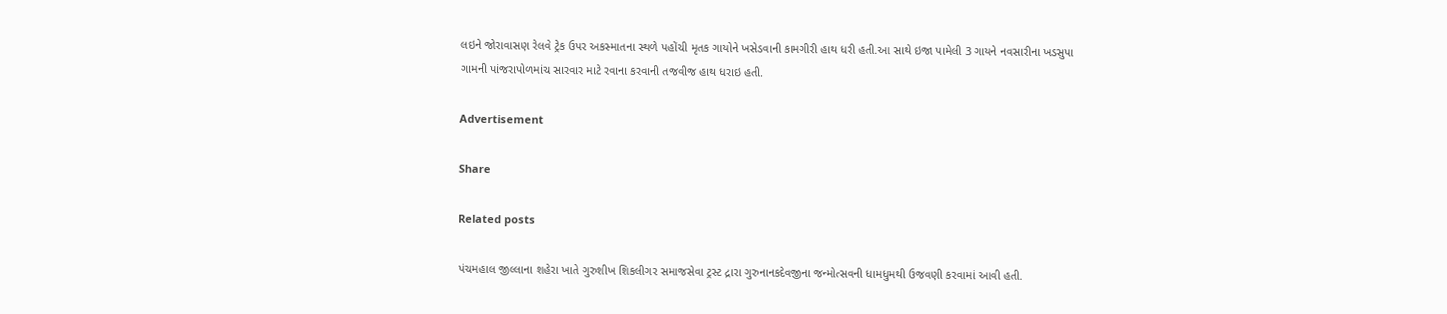લઇને જોરાવાસણ રેલવે ટ્રેક ઉપર અકસ્માતના સ્થળે પહોંચી મૃતક ગાયોને ખસેડવાની કામગીરી હાથ ધરી હતી.આ સાથે ઇજા પામેલી 3 ગાયને નવસારીના ખડસુપા ગામની પાંજરાપોળમાંચ સારવાર માટે રવાના કરવાની તજવીજ હાથ ધરાઇ હતી.

Advertisement

Share

Related posts

પંચમહાલ જીલ્લાના શહેરા ખાતે ગુરુશીખ શિકલીગર સમાજસેવા ટ્રસ્ટ દ્રારા ગુરુનાનકદેવજીના જન્મોત્સવની ધામધુમથી ઉજવણી કરવામાં આવી હતી.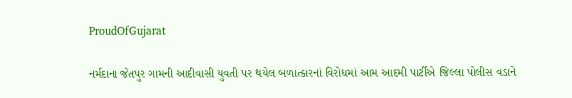ProudOfGujarat

નર્મદાના જેતપુર ગામની આદીવાસી યુવતી પર થયેલ બળાત્કારનાં વિરોધમાં આમ આદમી પાર્ટીએ જિલ્લા પોલીસ વડાને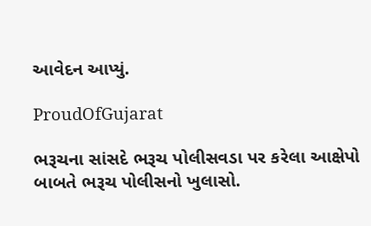આવેદન આપ્યું.

ProudOfGujarat

ભરૂચના સાંસદે ભરૂચ પોલીસવડા પર કરેલા આક્ષેપો બાબતે ભરૂચ પોલીસનો ખુલાસો.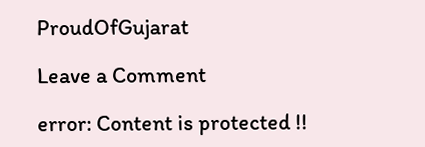ProudOfGujarat

Leave a Comment

error: Content is protected !!